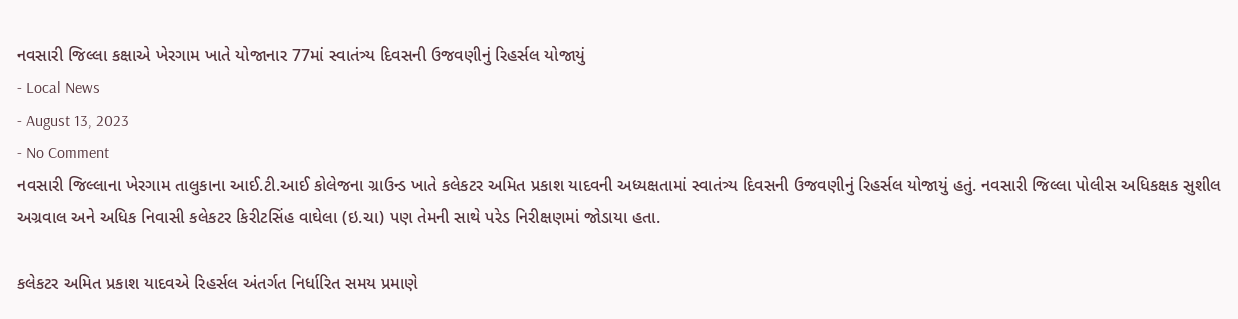નવસારી જિલ્લા કક્ષાએ ખેરગામ ખાતે યોજાનાર 77માં સ્વાતંત્ર્ય દિવસની ઉજવણીનું રિહર્સલ યોજાયું
- Local News
- August 13, 2023
- No Comment
નવસારી જિલ્લાના ખેરગામ તાલુકાના આઈ.ટી.આઈ કોલેજના ગ્રાઉન્ડ ખાતે કલેકટર અમિત પ્રકાશ યાદવની અધ્યક્ષતામાં સ્વાતંત્ર્ય દિવસની ઉજવણીનું રિહર્સલ યોજાયું હતું. નવસારી જિલ્લા પોલીસ અધિકક્ષક સુશીલ અગ્રવાલ અને અધિક નિવાસી કલેકટર કિરીટસિંહ વાઘેલા (ઇ.ચા) પણ તેમની સાથે પરેડ નિરીક્ષણમાં જોડાયા હતા.

કલેકટર અમિત પ્રકાશ યાદવએ રિહર્સલ અંતર્ગત નિર્ધારિત સમય પ્રમાણે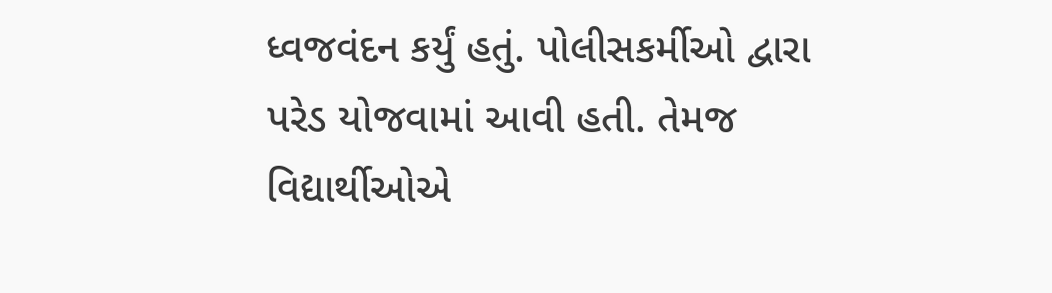ધ્વજવંદન કર્યું હતું. પોલીસકર્મીઓ દ્વારા પરેડ યોજવામાં આવી હતી. તેમજ વિદ્યાર્થીઓએ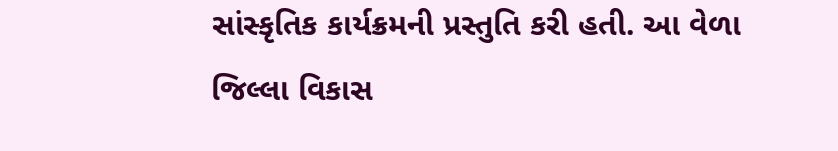સાંસ્કૃતિક કાર્યક્રમની પ્રસ્તુતિ કરી હતી. આ વેળા જિલ્લા વિકાસ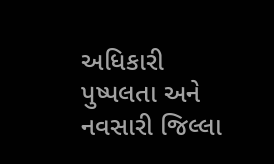અધિકારી પુષ્પલતા અને નવસારી જિલ્લા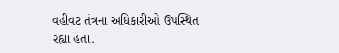વહીવટ તંત્રના અધિકારીઓ ઉપસ્થિત રહ્યા હતા.